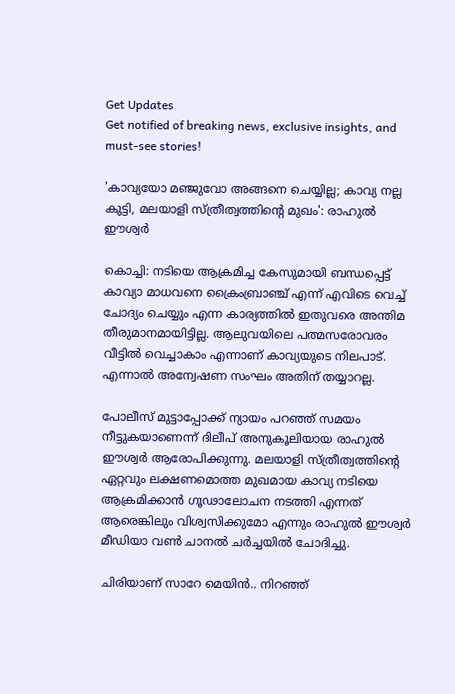Get Updates
Get notified of breaking news, exclusive insights, and must-see stories!

'കാവ്യയോ മഞ്ജുവോ അങ്ങനെ ചെയ്യില്ല; കാവ്യ നല്ല കുട്ടി, മലയാളി സ്ത്രീത്വത്തിന്റെ മുഖം': രാഹുൽ ഈശ്വർ

കൊച്ചി: നടിയെ ആക്രമിച്ച കേസുമായി ബന്ധപ്പെട്ട് കാവ്യാ മാധവനെ ക്രൈംബ്രാഞ്ച് എന്ന് എവിടെ വെച്ച് ചോദ്യം ചെയ്യും എന്ന കാര്യത്തിൽ ഇതുവരെ അന്തിമ തീരുമാനമായിട്ടില്ല. ആലുവയിലെ പത്മസരോവരം വീട്ടിൽ വെച്ചാകാം എന്നാണ് കാവ്യയുടെ നിലപാട്. എന്നാൽ അന്വേഷണ സംഘം അതിന് തയ്യാറല്ല.

പോലീസ് മുട്ടാപ്പോക്ക് ന്യായം പറഞ്ഞ് സമയം നീട്ടുകയാണെന്ന് ദിലീപ് അനുകൂലിയായ രാഹുൽ ഈശ്വർ ആരോപിക്കുന്നു. മലയാളി സ്ത്രീത്വത്തിന്റെ ഏറ്റവും ലക്ഷണമൊത്ത മുഖമായ കാവ്യ നടിയെ ആക്രമിക്കാന്‍ ഗൂഢാലോചന നടത്തി എന്നത് ആരെങ്കിലും വിശ്വസിക്കുമോ എന്നും രാഹുൽ ഈശ്വർ മീഡിയാ വൺ ചാനൽ ചർച്ചയിൽ ചോദിച്ചു.

ചിരിയാണ് സാറേ മെയിൻ.. നിറഞ്ഞ്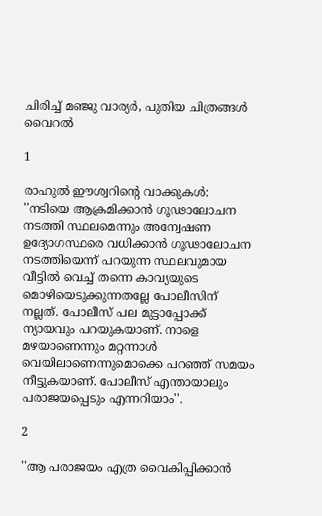ചിരിച്ച് മഞ്ജു വാര്യർ, പുതിയ ചിത്രങ്ങൾ വൈറൽ

1

രാഹുല്‍ ഈശ്വറിന്റെ വാക്കുകള്‍: ''നടിയെ ആക്രമിക്കാന്‍ ഗൂഢാലോചന നടത്തി സ്ഥലമെന്നും അന്വേഷണ ഉദ്യോഗസ്ഥരെ വധിക്കാന്‍ ഗൂഢാലോചന നടത്തിയെന്ന് പറയുന്ന സ്ഥലവുമായ വീട്ടില്‍ വെച്ച് തന്നെ കാവ്യയുടെ മൊഴിയെടുക്കുന്നതല്ലേ പോലീസിന് നല്ലത്. പോലീസ് പല മുട്ടാപ്പോക്ക് ന്യായവും പറയുകയാണ്. നാളെ മഴയാണെന്നും മറ്റന്നാള്‍ വെയിലാണെന്നുമൊക്കെ പറഞ്ഞ് സമയം നീട്ടുകയാണ്. പോലീസ് എന്തായാലും പരാജയപ്പെടും എന്നറിയാം''.

2

''ആ പരാജയം എത്ര വൈകിപ്പിക്കാന്‍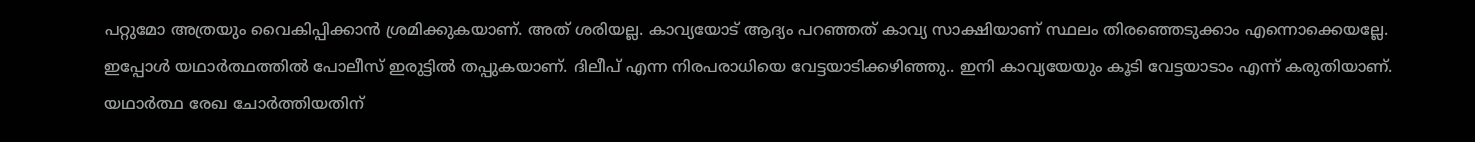പറ്റുമോ അത്രയും വൈകിപ്പിക്കാന്‍ ശ്രമിക്കുകയാണ്. അത് ശരിയല്ല. കാവ്യയോട് ആദ്യം പറഞ്ഞത് കാവ്യ സാക്ഷിയാണ് സ്ഥലം തിരഞ്ഞെടുക്കാം എന്നൊക്കെയല്ലേ. ഇപ്പോള്‍ യഥാര്‍ത്ഥത്തില്‍ പോലീസ് ഇരുട്ടില്‍ തപ്പുകയാണ്. ദിലീപ് എന്ന നിരപരാധിയെ വേട്ടയാടിക്കഴിഞ്ഞു.. ഇനി കാവ്യയേയും കൂടി വേട്ടയാടാം എന്ന് കരുതിയാണ്. യഥാര്‍ത്ഥ രേഖ ചോര്‍ത്തിയതിന്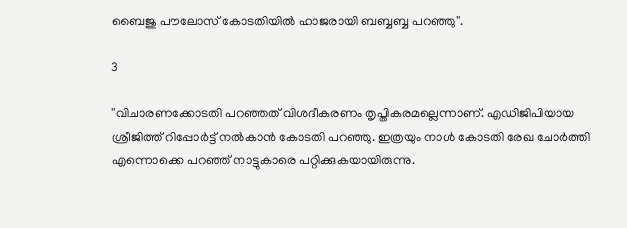ബൈജു പൗലോസ് കോടതിയില്‍ ഹാജരായി ബബ്ബബ്ബ പറഞ്ഞു''.

3

''വിചാരണക്കോടതി പറഞ്ഞത് വിശദീകരണം തൃപ്തികരമല്ലെന്നാണ്. എഡിജിപിയായ ശ്രീജിത്ത് റിപ്പോര്‍ട്ട് നല്‍കാന്‍ കോടതി പറഞ്ഞു. ഇത്രയും നാള്‍ കോടതി രേഖ ചോര്‍ത്തി എന്നൊക്കെ പറഞ്ഞ് നാട്ടുകാരെ പറ്റിക്കുകയായിരുന്നു.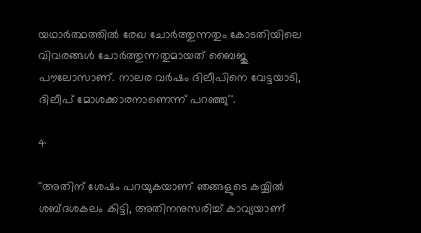യഥാര്‍ത്ഥത്തില്‍ രേഖ ചോര്‍ത്തുന്നതും കോടതിയിലെ വിവരങ്ങള്‍ ചോര്‍ത്തുന്നതുമായത് ബൈജു പൗലോസാണ്. നാലര വര്‍ഷം ദിലീപിനെ വേട്ടയാടി, ദിലീപ് മോശക്കാരനാണെന്ന് പറഞ്ഞു''.

4

''അതിന് ശേഷം പറയുകയാണ് ഞങ്ങളുടെ കയ്യില്‍ ശബ്ദശകലം കിട്ടി, അതിനനുസരിച്ച് കാവ്യയാണ്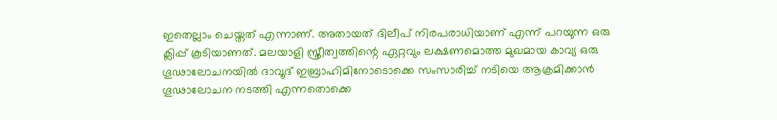ഇതെല്ലാം ചെയ്തത് എന്നാണ്. അതായത് ദിലീപ് നിരപരാധിയാണ് എന്ന് പറയുന്ന ഒരു ക്ലിപ്പ് കൂടിയാണത്. മലയാളി സ്ത്രീത്വത്തിന്റെ ഏറ്റവും ലക്ഷണമൊത്ത മുഖമായ കാവ്യ ഒരു ഗൂഢാലോചനയില്‍ ദാവൂദ് ഇബ്രാഹിമിനോടൊക്കെ സംസാരിച്ച് നടിയെ ആക്രമിക്കാന്‍ ഗൂഢാലോചന നടത്തി എന്നതൊക്കെ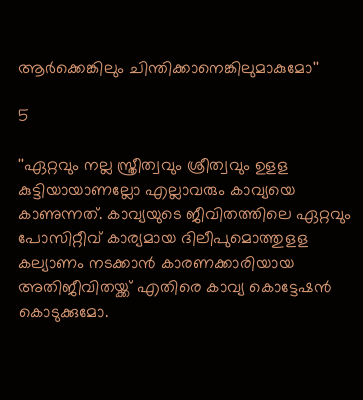ആര്‍ക്കെങ്കിലും ചിന്തിക്കാനെങ്കിലുമാകുമോ''

5

''ഏറ്റവും നല്ല സ്ത്രീത്വവും ശ്രീത്വവും ഉളള കുട്ടിയായാണല്ലോ എല്ലാവരും കാവ്യയെ കാണുന്നത്. കാവ്യയുടെ ജീവിതത്തിലെ ഏറ്റവും പോസിറ്റീവ് കാര്യമായ ദിലീപുമൊത്തുളള കല്യാണം നടക്കാന്‍ കാരണക്കാരിയായ അതിജീവിതയ്ക്ക് എതിരെ കാവ്യ കൊട്ടേഷന്‍ കൊടുക്കുമോ.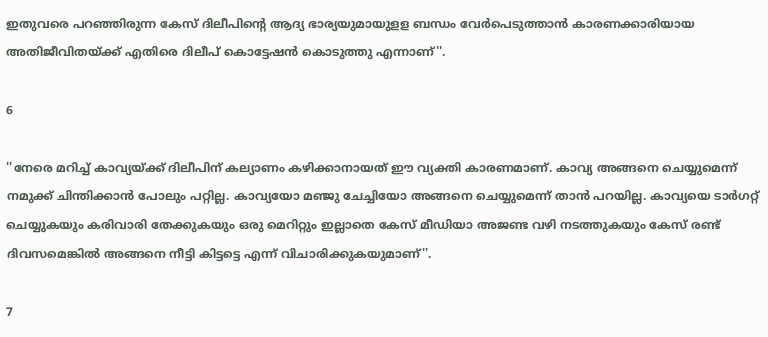ഇതുവരെ പറഞ്ഞിരുന്ന കേസ് ദിലീപിന്റെ ആദ്യ ഭാര്യയുമായുളള ബന്ധം വേര്‍പെടുത്താന്‍ കാരണക്കാരിയായ അതിജീവിതയ്ക്ക് എതിരെ ദിലീപ് കൊട്ടേഷന്‍ കൊടുത്തു എന്നാണ്''.

6

''നേരെ മറിച്ച് കാവ്യയ്ക്ക് ദിലീപിന് കല്യാണം കഴിക്കാനായത് ഈ വ്യക്തി കാരണമാണ്. കാവ്യ അങ്ങനെ ചെയ്യുമെന്ന് നമുക്ക് ചിന്തിക്കാന്‍ പോലും പറ്റില്ല. കാവ്യയോ മഞ്ജു ചേച്ചിയോ അങ്ങനെ ചെയ്യുമെന്ന് താന്‍ പറയില്ല. കാവ്യയെ ടാര്‍ഗറ്റ് ചെയ്യുകയും കരിവാരി തേക്കുകയും ഒരു മെറിറ്റും ഇല്ലാതെ കേസ് മീഡിയാ അജണ്ട വഴി നടത്തുകയും കേസ് രണ്ട് ദിവസമെങ്കില്‍ അങ്ങനെ നീട്ടി കിട്ടട്ടെ എന്ന് വിചാരിക്കുകയുമാണ്''.

7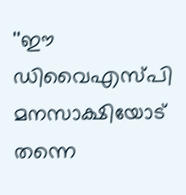''ഈ ഡിവൈഎസ്പി മനസാക്ഷിയോട് തന്നെ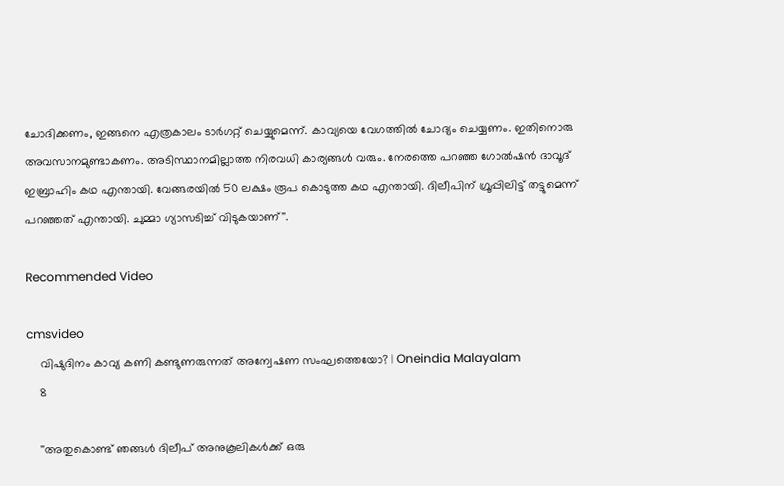ചോദിക്കണം, ഇങ്ങനെ എത്രകാലം ടാര്‍ഗറ്റ് ചെയ്യുമെന്ന്. കാവ്യയെ വേഗത്തില്‍ ചോദ്യം ചെയ്യണം. ഇതിനൊരു അവസാനമുണ്ടാകണം. അടിസ്ഥാനമില്ലാത്ത നിരവധി കാര്യങ്ങള്‍ വരും. നേരത്തെ പറഞ്ഞ ഗോല്‍ഷന്‍ ദാവൂദ് ഇബ്രാഹിം കഥ എന്തായി. വേങ്ങരയില്‍ 50 ലക്ഷം രൂപ കൊടുത്ത കഥ എന്തായി. ദിലീപിന് ഗ്രൂപ്പിലിട്ട് തട്ടുമെന്ന് പറഞ്ഞത് എന്തായി. ചുമ്മാ ഗ്യാസടിച്ച് വിടുകയാണ്''.

Recommended Video

cmsvideo
    വിഷുദിനം കാവ്യ കണി കണ്ടുണരുന്നത് അന്വേഷണ സംഘത്തെയോ? | Oneindia Malayalam
    8

    ''അതുകൊണ്ട് ഞങ്ങള്‍ ദിലീപ് അനുകൂലികള്‍ക്ക് ഒരു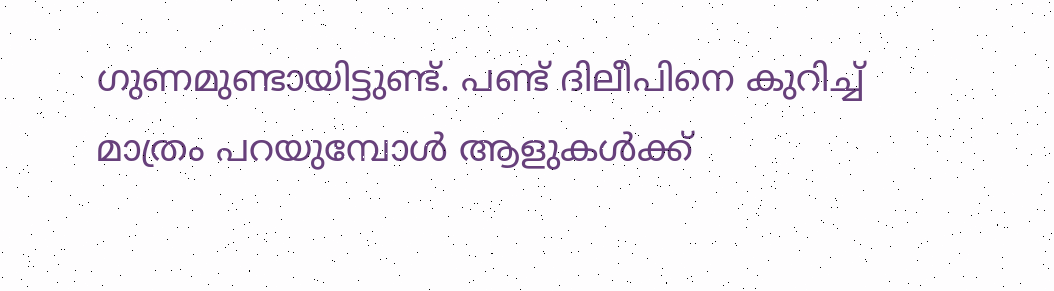ഗുണമുണ്ടായിട്ടുണ്ട്. പണ്ട് ദിലീപിനെ കുറിച്ച് മാത്രം പറയുമ്പോള്‍ ആളുകള്‍ക്ക്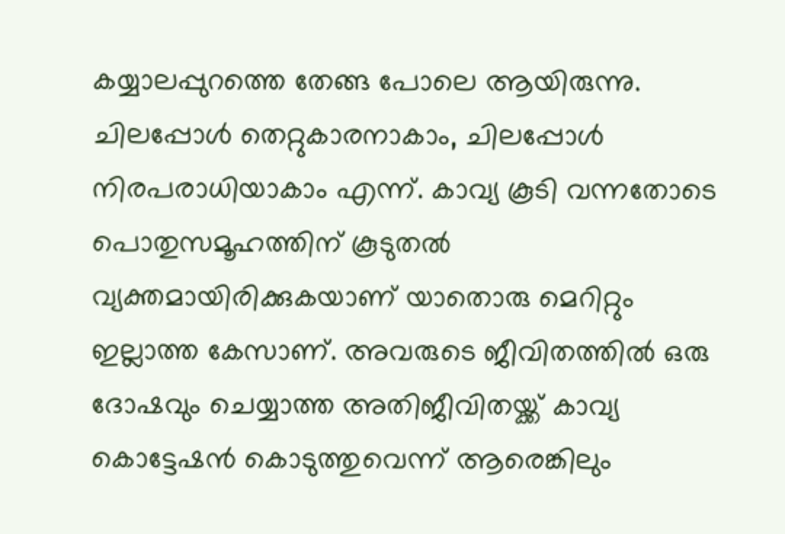കയ്യാലപ്പുറത്തെ തേങ്ങ പോലെ ആയിരുന്നു. ചിലപ്പോള്‍ തെറ്റുകാരനാകാം, ചിലപ്പോള്‍ നിരപരാധിയാകാം എന്ന്. കാവ്യ കൂടി വന്നതോടെ പൊതുസമൂഹത്തിന് കൂടുതല്‍ വ്യക്തമായിരിക്കുകയാണ് യാതൊരു മെറിറ്റും ഇല്ലാത്ത കേസാണ്. അവരുടെ ജീവിതത്തില്‍ ഒരു ദോഷവും ചെയ്യാത്ത അതിജീവിതയ്ക്ക് കാവ്യ കൊട്ടേഷന്‍ കൊടുത്തുവെന്ന് ആരെങ്കിലും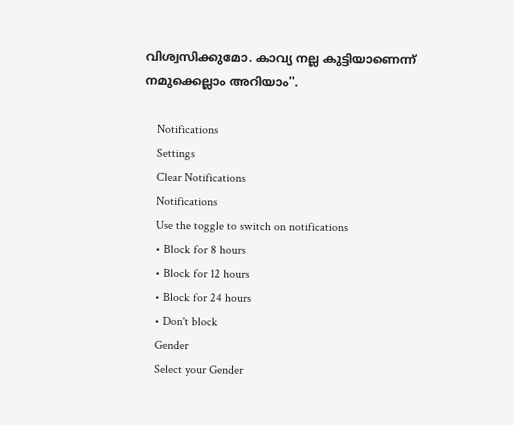വിശ്വസിക്കുമോ. കാവ്യ നല്ല കുട്ടിയാണെന്ന് നമുക്കെല്ലാം അറിയാം''.

    Notifications
    Settings
    Clear Notifications
    Notifications
    Use the toggle to switch on notifications
    • Block for 8 hours
    • Block for 12 hours
    • Block for 24 hours
    • Don't block
    Gender
    Select your Gender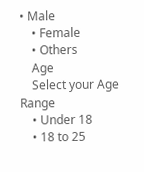• Male
    • Female
    • Others
    Age
    Select your Age Range
    • Under 18
    • 18 to 25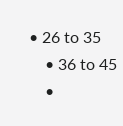• 26 to 35
    • 36 to 45
    •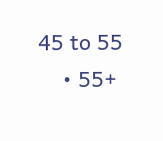45 to 55
    • 55+